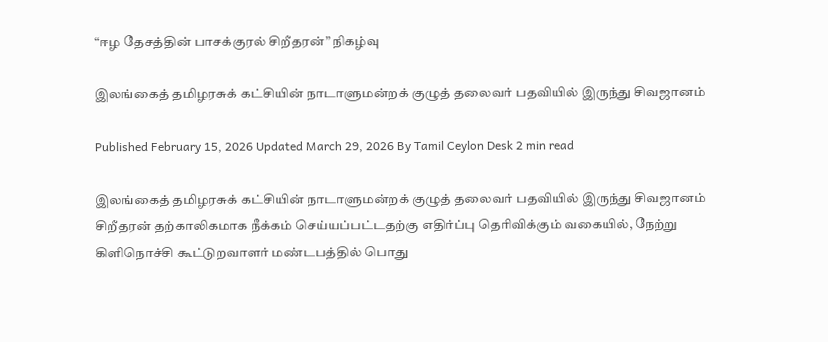“ஈழ தேசத்தின் பாசக்குரல் சிறீதரன்” நிகழ்வு

இலங்கைத் தமிழரசுக் கட்சியின் நாடாளுமன்றக் குழுத் தலைவர் பதவியில் இருந்து சிவஜானம்

Published February 15, 2026 Updated March 29, 2026 By Tamil Ceylon Desk 2 min read

இலங்கைத் தமிழரசுக் கட்சியின் நாடாளுமன்றக் குழுத் தலைவர் பதவியில் இருந்து சிவஜானம் சிறீதரன் தற்காலிகமாக நீக்கம் செய்யப்பட்டதற்கு எதிர்ப்பு தெரிவிக்கும் வகையில், நேற்று கிளிநொச்சி கூட்டுறவாளர் மண்டபத்தில் பொது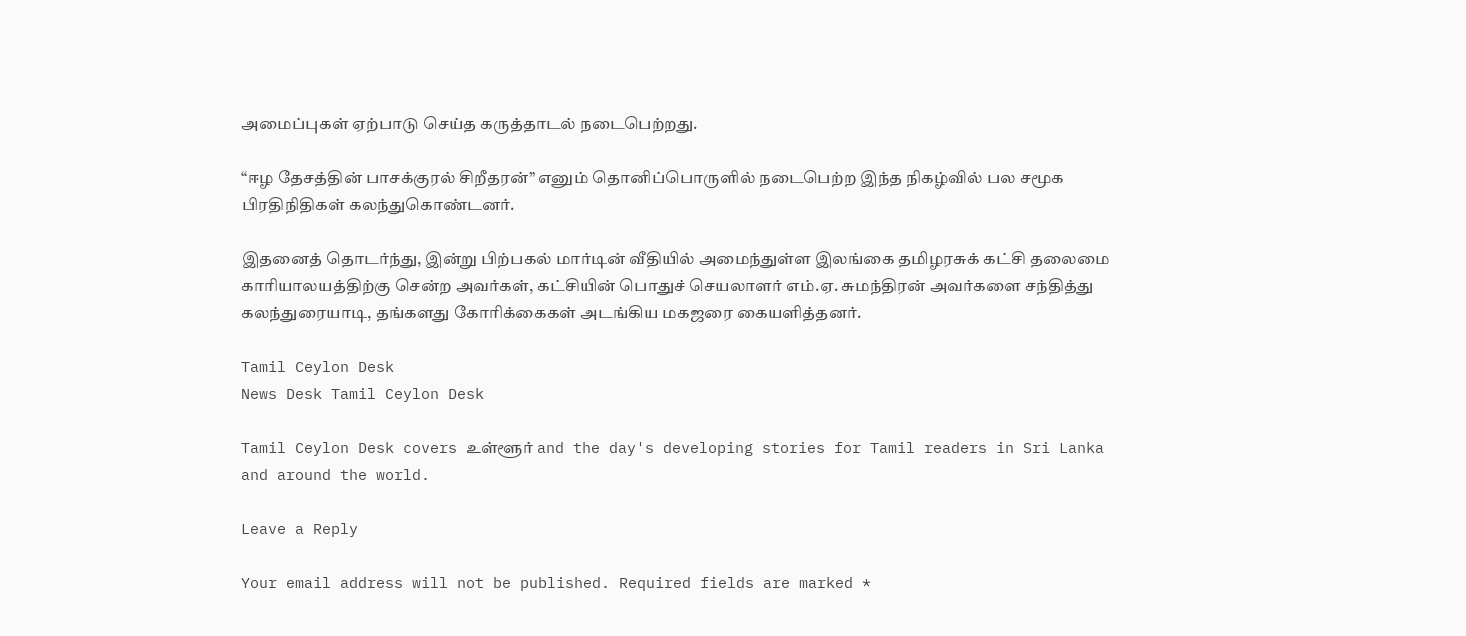அமைப்புகள் ஏற்பாடு செய்த கருத்தாடல் நடைபெற்றது.

“ஈழ தேசத்தின் பாசக்குரல் சிறீதரன்” எனும் தொனிப்பொருளில் நடைபெற்ற இந்த நிகழ்வில் பல சமூக பிரதிநிதிகள் கலந்துகொண்டனர்.

இதனைத் தொடர்ந்து, இன்று பிற்பகல் மார்டின் வீதியில் அமைந்துள்ள இலங்கை தமிழரசுக் கட்சி தலைமை காரியாலயத்திற்கு சென்ற அவர்கள், கட்சியின் பொதுச் செயலாளர் எம்.ஏ. சுமந்திரன் அவர்களை சந்தித்து கலந்துரையாடி, தங்களது கோரிக்கைகள் அடங்கிய மகஜரை கையளித்தனர்.

Tamil Ceylon Desk
News Desk Tamil Ceylon Desk

Tamil Ceylon Desk covers உள்ளூர் and the day's developing stories for Tamil readers in Sri Lanka and around the world.

Leave a Reply

Your email address will not be published. Required fields are marked *